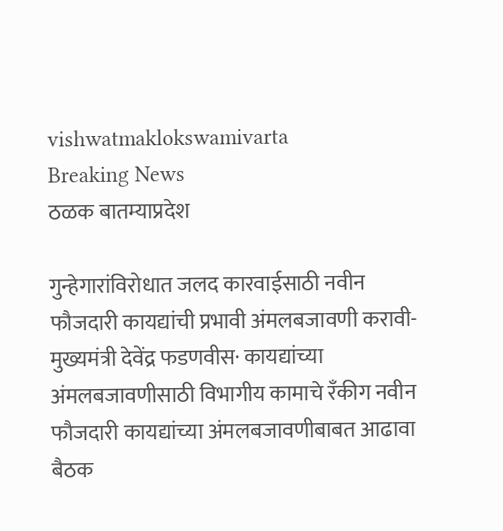vishwatmaklokswamivarta
Breaking News
ठळक बातम्याप्रदेश

गुन्हेगारांविरोधात जलद कारवाईसाठी नवीन फौजदारी कायद्यांची प्रभावी अंमलबजावणी करावी- मुख्यमंत्री देवेंद्र फडणवीस· कायद्यांच्या अंमलबजावणीसाठी विभागीय कामाचे रँकीग नवीन फौजदारी कायद्यांच्या अंमलबजावणीबाबत आढावा बैठक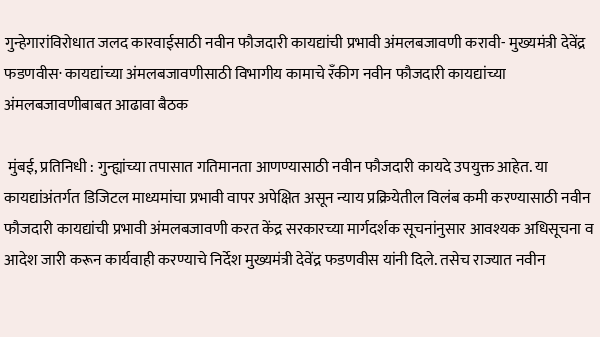गुन्हेगारांविरोधात जलद कारवाईसाठी नवीन फौजदारी कायद्यांची प्रभावी अंमलबजावणी करावी- मुख्यमंत्री देवेंद्र फडणवीस· कायद्यांच्या अंमलबजावणीसाठी विभागीय कामाचे रँकीग नवीन फौजदारी कायद्यांच्या अंमलबजावणीबाबत आढावा बैठक

 मुंबई, प्रतिनिधी : गुन्ह्यांच्या तपासात गतिमानता आणण्यासाठी नवीन फौजदारी कायदे उपयुक्त आहेत. या कायद्यांअंतर्गत डिजिटल माध्यमांचा प्रभावी वापर अपेक्षित असून न्याय प्रक्रियेतील विलंब कमी करण्यासाठी नवीन फौजदारी कायद्यांची प्रभावी अंमलबजावणी करत केंद्र सरकारच्या मार्गदर्शक सूचनांनुसार आवश्यक अधिसूचना व आदेश जारी करून कार्यवाही करण्याचे निर्देश मुख्यमंत्री देवेंद्र फडणवीस यांनी दिले. तसेच राज्यात नवीन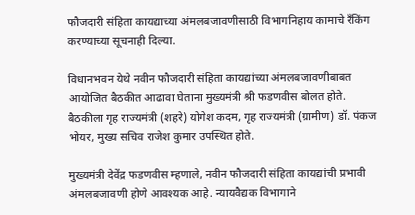फौजदारी संहिता कायद्याच्या अंमलबजावणीसाठी विभागनिहाय कामाचे रँकिंग करण्याच्या सूचनाही दिल्या.

विधानभवन येथे नवीन फौजदारी संहिता कायद्यांच्या अंमलबजावणीबाबत आयोजित बैठकीत आढावा घेताना मुख्यमंत्री श्री फडणवीस बोलत होते. बैठकीला गृह राज्यमंत्री (शहरे) योगेश कदम, गृह राज्यमंत्री (ग्रामीण) डॉ. पंकज भोयर, मुख्य सचिव राजेश कुमार उपस्थित होते.

मुख्यमंत्री देवेंद्र फडणवीस म्हणाले, नवीन फौजदारी संहिता कायद्यांची प्रभावी अंमलबजावणी होणे आवश्यक आहे. न्यायवैद्यक विभागाने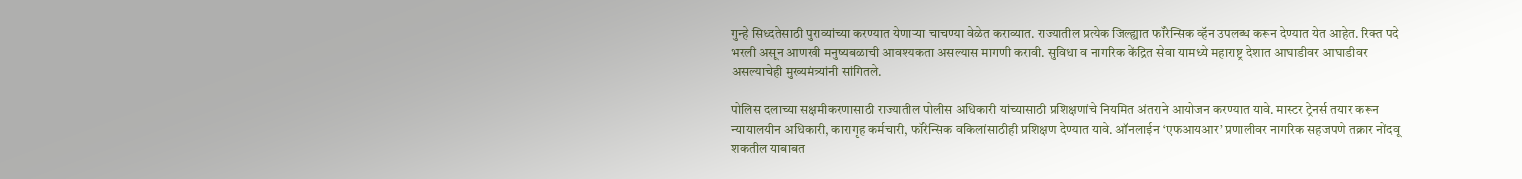गुन्हे सिध्दतेसाठी पुराव्यांच्या करण्यात येणाऱ्या चाचण्या वेळेत कराव्यात. राज्यातील प्रत्येक जिल्ह्यात फॉरेन्सिक व्हॅन उपलब्ध करून देण्यात येत आहेत. रिक्त पदे भरली असून आणखी मनुष्यबळाची आवश्यकता असल्यास मागणी करावी. सुविधा व नागरिक केंद्रित सेवा यामध्ये महाराष्ट्र देशात आघाडीवर आघाडीवर असल्याचेही मुख्यमंत्र्यांनी सांगितले.

पोलिस दलाच्या सक्षमीकरणासाठी राज्यातील पोलीस अधिकारी यांच्यासाठी प्रशिक्षणांचे नियमित अंतराने आयोजन करण्यात यावे. मास्टर ट्रेनर्स तयार करून न्यायालयीन अधिकारी, कारागृह कर्मचारी, फॉरेन्सिक वकिलांसाठीही प्रशिक्षण देण्यात यावे. ऑनलाईन ‘एफआयआर’ प्रणालीवर नागरिक सहजपणे तक्रार नोंदवू शकतील याबाबत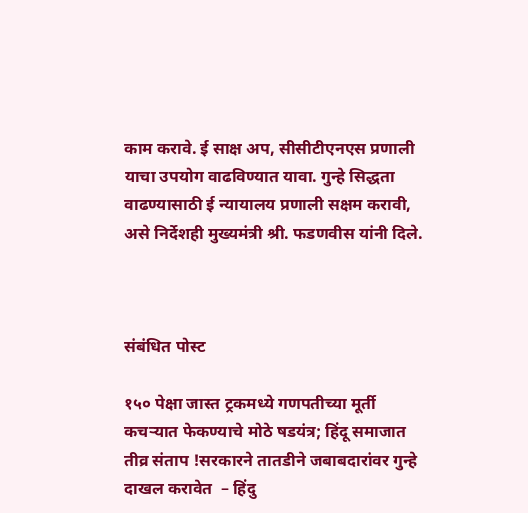काम करावे. ई साक्ष अप, सीसीटीएनएस प्रणाली याचा उपयोग वाढविण्यात यावा. गुन्हे सिद्धता वाढण्यासाठी ई न्यायालय प्रणाली सक्षम करावी, असे निर्देशही मुख्यमंत्री श्री. फडणवीस यांनी दिले.



संबंधित पोस्ट

१५० पेक्षा जास्त ट्रकमध्ये गणपतीच्या मूर्ती कचऱ्यात फेकण्याचे मोठे षडयंत्र; हिंदू समाजात तीव्र संताप !सरकारने तातडीने जबाबदारांवर गुन्हे दाखल करावेत  – हिंदु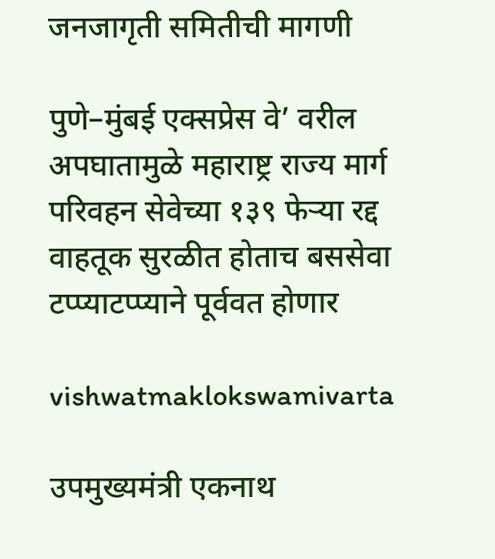जनजागृती समितीची मागणी

पुणे–मुंबई एक्सप्रेस वे’ वरील अपघातामुळे महाराष्ट्र राज्य मार्ग परिवहन सेवेच्या १३९ फेऱ्या रद्द वाहतूक सुरळीत होताच बससेवा टप्प्याटप्प्याने पूर्ववत होणार

vishwatmaklokswamivarta

उपमुख्यमंत्री एकनाथ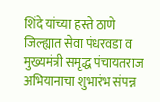शिंदे यांच्या हस्ते ठाणे जिल्ह्यात सेवा पंधरवडा व मुख्यमंत्री समृद्ध पंचायतराज अभियानाचा शुभारंभ संपन्न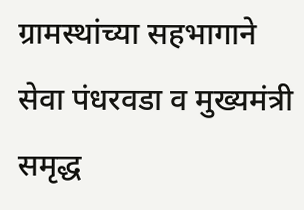ग्रामस्थांच्या सहभागाने सेवा पंधरवडा व मुख्यमंत्री समृद्ध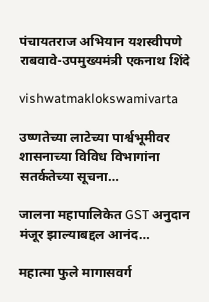पंचायतराज अभियान यशस्वीपणे राबवावे-उपमुख्यमंत्री एकनाथ शिंदे

vishwatmaklokswamivarta

उष्णतेच्या लाटेच्या पार्श्वभूमीवर शासनाच्या विविध विभागांना सतर्कतेच्या सूचना…

जालना महापालिकेत GST अनुदान मंजूर झाल्याबद्दल आनंद…

महात्मा फुले मागासवर्ग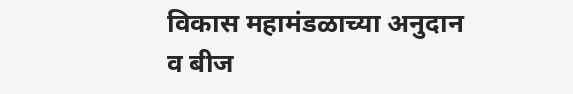विकास महामंडळाच्या अनुदान व बीज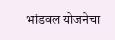भांडवल योजनेचा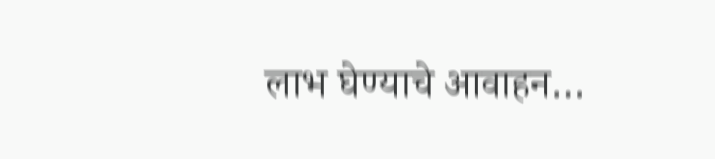लाभ घेण्याचे आवाहन…